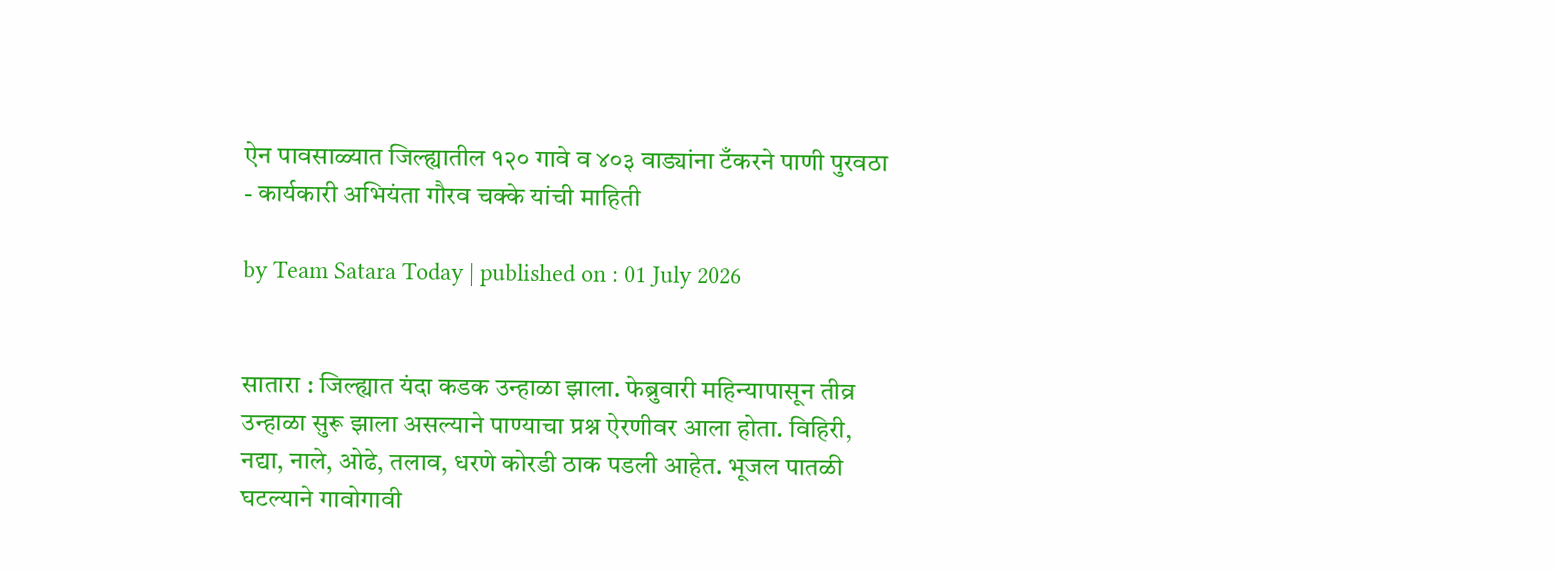ऐन पावसाळ्यात जिल्ह्यातील १२० गावे व ४०३ वाड्यांना टँकरने पाणी पुरवठा - कार्यकारी अभियंता गौरव चक्के यांची माहिती

by Team Satara Today | published on : 01 July 2026


सातारा : जिल्ह्यात यंदा कडक उन्हाळा झाला. फेब्रुवारी महिन्यापासून तीव्र उन्हाळा सुरू झाला असल्याने पाण्याचा प्रश्न ऐरणीवर आला होता. विहिरी, नद्या, नाले, ओढे, तलाव, धरणे कोरडी ठाक पडली आहेत. भूजल पातळी घटल्याने गावोगावी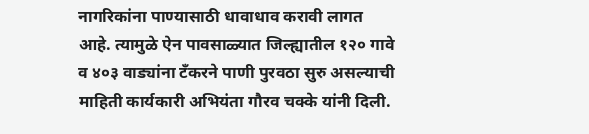नागरिकांना पाण्यासाठी धावाधाव करावी लागत आहे. त्यामुळे ऐन पावसाळ्यात जिल्ह्यातील १२० गावे व ४०३ वाड्यांना टँकरने पाणी पुरवठा सुरु असल्याची माहिती कार्यकारी अभियंता गौरव चक्के यांनी दिली.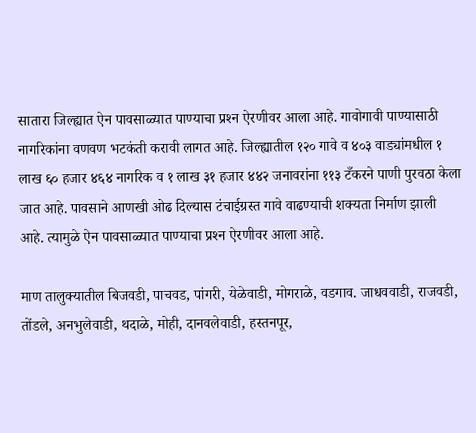सातारा जिल्ह्यात ऐन पावसाळ्यात पाण्याचा प्रश्‍न ऐरणीवर आला आहे. गावोगावी पाण्यासाठी नागरिकांना वणवण भटकंती करावी लागत आहे. जिल्ह्यातील १२० गावे व ४०३ वाड्यांमधील १ लाख ६० हजार ४६४ नागरिक व १ लाख ३१ हजार ४४२ जनावरांना ११३ टँकरने पाणी पुरवठा केला जात आहे. पावसाने आणखी ओढ दिल्यास टंचाईग्रस्त गावे वाढण्याची शक्यता निर्माण झाली आहे. त्यामुळे ऐन पावसाळ्यात पाण्याचा प्रश्‍न ऐरणीवर आला आहे.

माण तालुक्यातील बिजवडी, पाचवड, पांगरी, येळेवाडी, मोगराळे, वडगाव. जाधववाडी, राजवडी, तोंडले, अनभुलेवाडी, थदाळे, मोही, दानवलेवाडी, हस्तनपूर,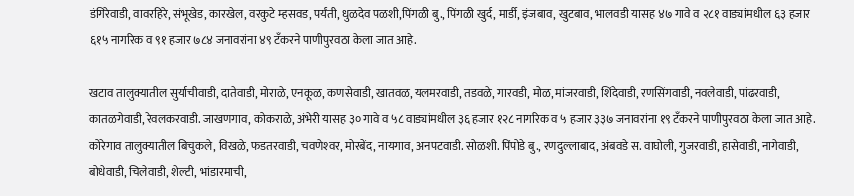डंगिरेवाडी, वावरहिरे, संभूखेड, कारखेल, वरकुटे म्हसवड, पर्यंती, धुळदेव पळशी,पिंगळी बु., पिंगळी खुर्द, मार्डी, इंजबाव, खुटबाव, भालवडी यासह ४७ गावे व २८१ वाड्यांमधील ६३ हजार ६१५ नागरिक व ९१ हजार ७८४ जनावरांना ४९ टँकरने पाणीपुरवठा केला जात आहे.

खटाव तालुक्यातील सुर्याचीवाडी, दातेवाडी, मोराळे, एनकूळ, कणसेवाडी, खातवळ, यलमरवाडी, तडवळे, गारवडी, मोळ, मांजरवाडी, शिंदेवाडी, रणसिंगवाडी, नवलेवाडी, पांढरवाडी, कातळगेवाडी, रेवलकरवाडी. जाखणगाव, कोकराळे, अंभेरी यासह ३० गावे व ५८ वाड्यांमधील ३६ हजार १२८ नागरिक व ५ हजार ३३७ जनावरांना १९ टँकरने पाणीपुरवठा केला जात आहे. कोरेगाव तालुक्यातील बिचुकले, विखळे, फडतरवाडी, चवणेश्‍वर, मोरबेंद, नायगाव, अनपटवाडी. सोळशी. पिंपोडे बु., रणदुल्लाबाद, अंबवडे स. वाघोली, गुजरवाडी, हासेवाडी, नागेवाडी, बोधेवाडी, चिलेवाडी, शेल्टी, भांडारमाची,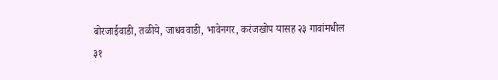बोरजाईवाडी, तळीये, जाधववाडी, भावेनगर, करंजखोप यासह २३ गावांमधील ३१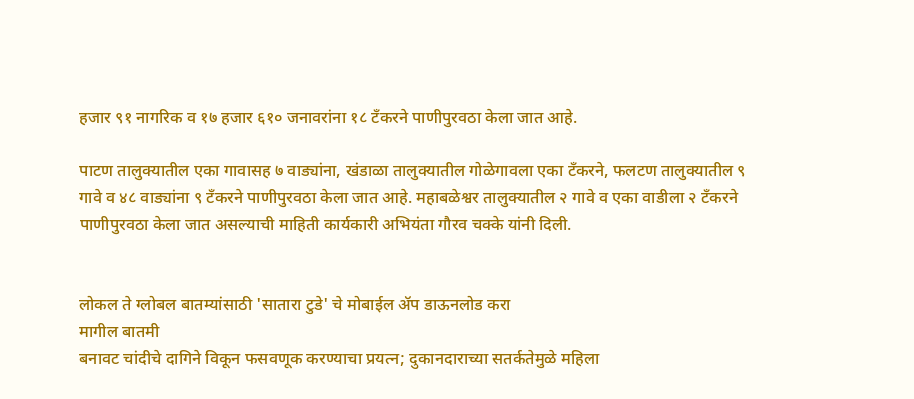हजार ९१ नागरिक व १७ हजार ६१० जनावरांना १८ टँकरने पाणीपुरवठा केला जात आहे.

पाटण तालुक्यातील एका गावासह ७ वाड्यांना, खंडाळा तालुक्यातील गोळेगावला एका टँकरने, फलटण तालुक्यातील ९ गावे व ४८ वाड्यांना ९ टँकरने पाणीपुरवठा केला जात आहे. महाबळेश्वर तालुक्यातील २ गावे व एका वाडीला २ टँकरने पाणीपुरवठा केला जात असल्याची माहिती कार्यकारी अभियंता गौरव चक्के यांनी दिली.


लोकल ते ग्लोबल बातम्यांसाठी 'सातारा टुडे' चे मोबाईल ॲप डाऊनलोड करा
मागील बातमी
बनावट चांदीचे दागिने विकून फसवणूक करण्याचा प्रयत्न; दुकानदाराच्या सतर्कतेमुळे महिला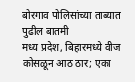बोरगाव पोलिसांच्या ताब्यात
पुढील बातमी
मध्य प्रदेश, बिहारमध्ये वीज कोसळून आठ ठार; एका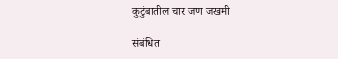कुटुंबातील चार जण जखमी

संबंधित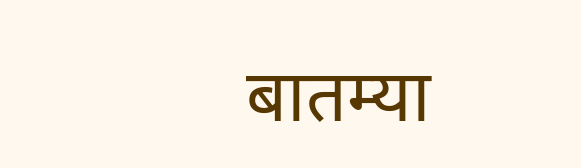बातम्या